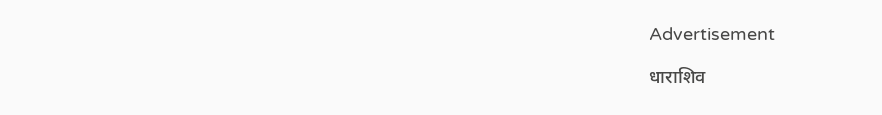Advertisement

धाराशिव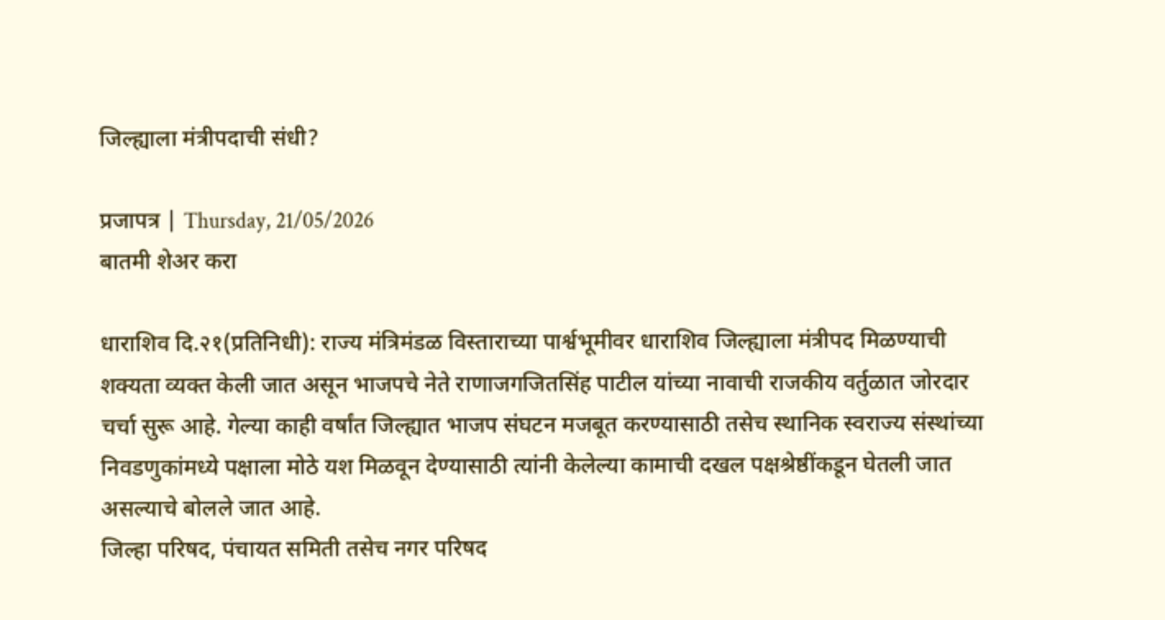जिल्ह्याला मंत्रीपदाची संधी?

प्रजापत्र | Thursday, 21/05/2026
बातमी शेअर करा

धाराशिव दि.२१(प्रतिनिधी): राज्य मंत्रिमंडळ विस्ताराच्या पार्श्वभूमीवर धाराशिव जिल्ह्याला मंत्रीपद मिळण्याची शक्यता व्यक्त केली जात असून भाजपचे नेते राणाजगजितसिंह पाटील यांच्या नावाची राजकीय वर्तुळात जोरदार चर्चा सुरू आहे. गेल्या काही वर्षांत जिल्ह्यात भाजप संघटन मजबूत करण्यासाठी तसेच स्थानिक स्वराज्य संस्थांच्या निवडणुकांमध्ये पक्षाला मोठे यश मिळवून देण्यासाठी त्यांनी केलेल्या कामाची दखल पक्षश्रेष्ठींकडून घेतली जात असल्याचे बोलले जात आहे.
जिल्हा परिषद, पंचायत समिती तसेच नगर परिषद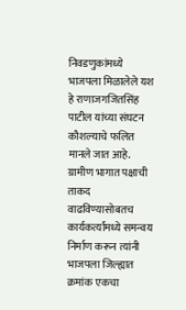निवडणुकांमध्ये भाजपला मिळालेले यश हे राणाजगजितसिंह पाटील यांच्या संघटन कौशल्याचे फलित मानले जात आहे. ग्रामीण भागात पक्षाची ताकद वाढविण्यासोबतच कार्यकर्त्यांमध्ये समन्वय निर्माण करून त्यांनी भाजपला जिल्ह्यात क्रमांक एकचा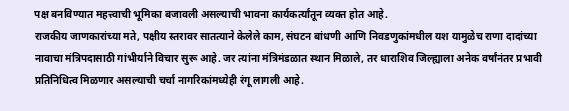पक्ष बनविण्यात महत्त्वाची भूमिका बजावली असल्याची भावना कार्यकर्त्यांतून व्यक्त होत आहे.
राजकीय जाणकारांच्या मते, पक्षीय स्तरावर सातत्याने केलेले काम, संघटन बांधणी आणि निवडणुकांमधील यश यामुळेच राणा दादांच्या नावाचा मंत्रिपदासाठी गांभीर्याने विचार सुरू आहे. जर त्यांना मंत्रिमंडळात स्थान मिळाले, तर धाराशिव जिल्ह्याला अनेक वर्षांनंतर प्रभावी प्रतिनिधित्व मिळणार असल्याची चर्चा नागरिकांमध्येही रंगू लागली आहे.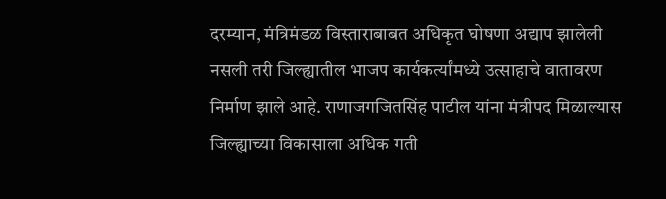दरम्यान, मंत्रिमंडळ विस्ताराबाबत अधिकृत घोषणा अद्याप झालेली नसली तरी जिल्ह्यातील भाजप कार्यकर्त्यांमध्ये उत्साहाचे वातावरण निर्माण झाले आहे. राणाजगजितसिंह पाटील यांना मंत्रीपद मिळाल्यास जिल्ह्याच्या विकासाला अधिक गती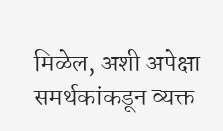मिळेल, अशी अपेक्षा समर्थकांकडून व्यक्त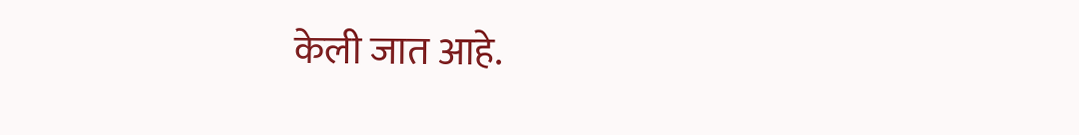केली जात आहे.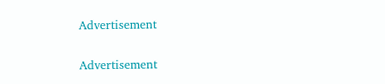Advertisement

Advertisement